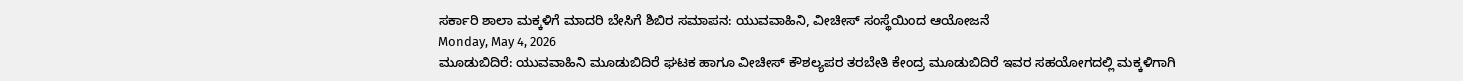ಸರ್ಕಾರಿ ಶಾಲಾ ಮಕ್ಕಳಿಗೆ ಮಾದರಿ ಬೇಸಿಗೆ ಶಿಬಿರ ಸಮಾಪನ: ಯುವವಾಹಿನಿ, ವೀಚೀಸ್ ಸಂಸ್ಥೆಯಿಂದ ಆಯೋಜನೆ
Monday, May 4, 2026
ಮೂಡುಬಿದಿರೆ: ಯುವವಾಹಿನಿ ಮೂಡುಬಿದಿರೆ ಘಟಕ ಹಾಗೂ ವೀಚೀಸ್ ಕೌಶಲ್ಯಪರ ತರಬೇತಿ ಕೇಂದ್ರ ಮೂಡುಬಿದಿರೆ ಇವರ ಸಹಯೋಗದಲ್ಲಿ ಮಕ್ಕಳಿಗಾಗಿ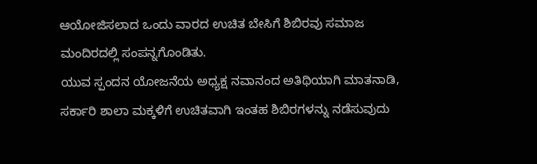ಆಯೋಜಿಸಲಾದ ಒಂದು ವಾರದ ಉಚಿತ ಬೇಸಿಗೆ ಶಿಬಿರವು ಸಮಾಜ ಮಂದಿರದಲ್ಲಿ ಸಂಪನ್ನಗೊಂಡಿತು.
ಯುವ ಸ್ಪಂದನ ಯೋಜನೆಯ ಅಧ್ಯಕ್ಷ ನವಾನಂದ ಅತಿಥಿಯಾಗಿ ಮಾತನಾಡಿ, ಸರ್ಕಾರಿ ಶಾಲಾ ಮಕ್ಕಳಿಗೆ ಉಚಿತವಾಗಿ ಇಂತಹ ಶಿಬಿರಗಳನ್ನು ನಡೆಸುವುದು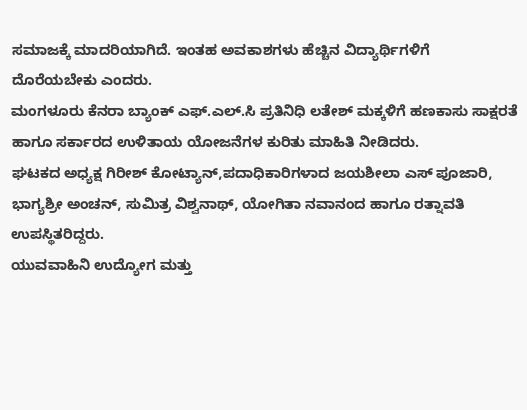ಸಮಾಜಕ್ಕೆ ಮಾದರಿಯಾಗಿದೆ. ಇಂತಹ ಅವಕಾಶಗಳು ಹೆಚ್ಚಿನ ವಿದ್ಯಾರ್ಥಿಗಳಿಗೆ ದೊರೆಯಬೇಕು ಎಂದರು.
ಮಂಗಳೂರು ಕೆನರಾ ಬ್ಯಾಂಕ್ ಎಫ್.ಎಲ್.ಸಿ ಪ್ರತಿನಿಧಿ ಲತೇಶ್ ಮಕ್ಕಳಿಗೆ ಹಣಕಾಸು ಸಾಕ್ಷರತೆ ಹಾಗೂ ಸರ್ಕಾರದ ಉಳಿತಾಯ ಯೋಜನೆಗಳ ಕುರಿತು ಮಾಹಿತಿ ನೀಡಿದರು.
ಘಟಕದ ಅಧ್ಯಕ್ಷ ಗಿರೀಶ್ ಕೋಟ್ಯಾನ್,ಪದಾಧಿಕಾರಿಗಳಾದ ಜಯಶೀಲಾ ಎಸ್ ಪೂಜಾರಿ, ಭಾಗ್ಯಶ್ರೀ ಅಂಚನ್, ಸುಮಿತ್ರ ವಿಶ್ವನಾಥ್, ಯೋಗಿತಾ ನವಾನಂದ ಹಾಗೂ ರತ್ನಾವತಿ ಉಪಸ್ಥಿತರಿದ್ದರು.
ಯುವವಾಹಿನಿ ಉದ್ಯೋಗ ಮತ್ತು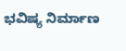ಭವಿಷ್ಯ ನಿರ್ಮಾಣ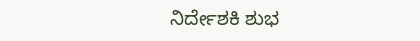ನಿರ್ದೇಶಕಿ ಶುಭ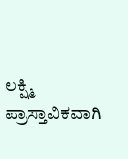ಲಕ್ಷ್ಮಿ ಪ್ರಾಸ್ತಾವಿಕವಾಗಿ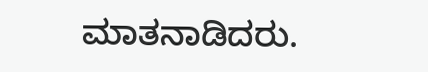ಮಾತನಾಡಿದರು.